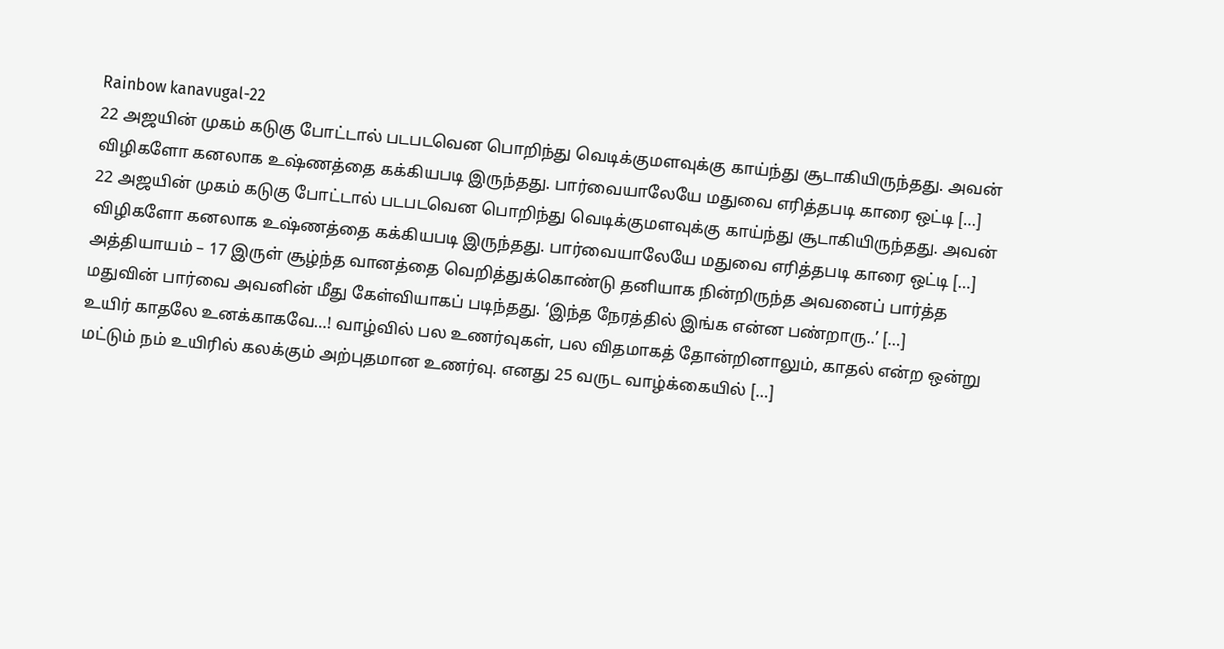Rainbow kanavugal-22
22 அஜயின் முகம் கடுகு போட்டால் படபடவென பொறிந்து வெடிக்குமளவுக்கு காய்ந்து சூடாகியிருந்தது. அவன் விழிகளோ கனலாக உஷ்ணத்தை கக்கியபடி இருந்தது. பார்வையாலேயே மதுவை எரித்தபடி காரை ஒட்டி […]
22 அஜயின் முகம் கடுகு போட்டால் படபடவென பொறிந்து வெடிக்குமளவுக்கு காய்ந்து சூடாகியிருந்தது. அவன் விழிகளோ கனலாக உஷ்ணத்தை கக்கியபடி இருந்தது. பார்வையாலேயே மதுவை எரித்தபடி காரை ஒட்டி […]
அத்தியாயம் – 17 இருள் சூழ்ந்த வானத்தை வெறித்துக்கொண்டு தனியாக நின்றிருந்த அவனைப் பார்த்த மதுவின் பார்வை அவனின் மீது கேள்வியாகப் படிந்தது. ‘இந்த நேரத்தில் இங்க என்ன பண்றாரு..’ […]
உயிர் காதலே உனக்காகவே…! வாழ்வில் பல உணர்வுகள், பல விதமாகத் தோன்றினாலும், காதல் என்ற ஒன்று மட்டும் நம் உயிரில் கலக்கும் அற்புதமான உணர்வு. எனது 25 வருட வாழ்க்கையில் […]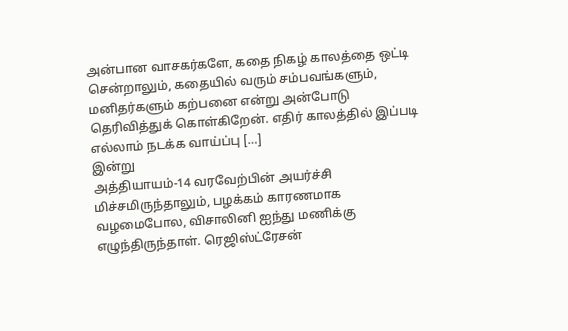அன்பான வாசகர்களே, கதை நிகழ் காலத்தை ஒட்டி சென்றாலும், கதையில் வரும் சம்பவங்களும், மனிதர்களும் கற்பனை என்று அன்போடு தெரிவித்துக் கொள்கிறேன். எதிர் காலத்தில் இப்படி எல்லாம் நடக்க வாய்ப்பு […]
இன்று
அத்தியாயம்-14 வரவேற்பின் அயர்ச்சி மிச்சமிருந்தாலும், பழக்கம் காரணமாக வழமைபோல, விசாலினி ஐந்து மணிக்கு எழுந்திருந்தாள். ரெஜிஸ்ட்ரேசன்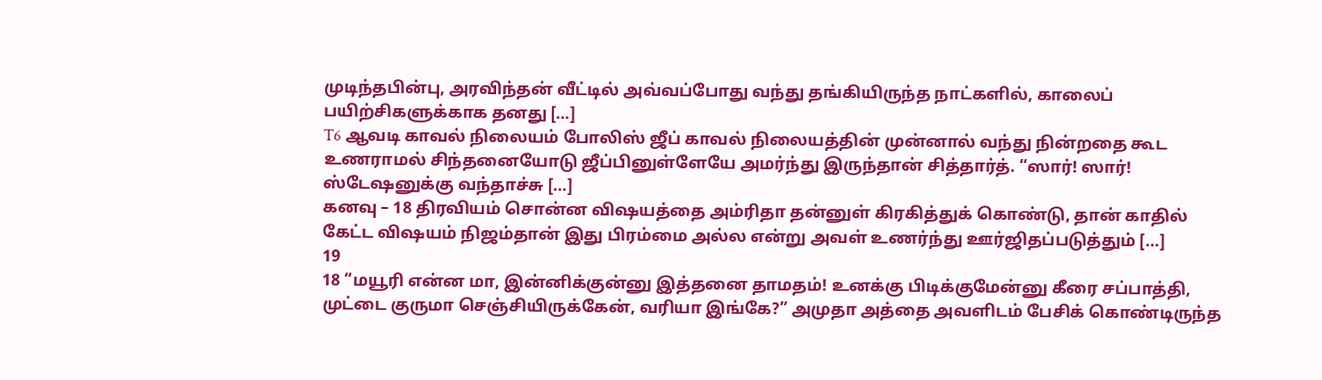முடிந்தபின்பு, அரவிந்தன் வீட்டில் அவ்வப்போது வந்து தங்கியிருந்த நாட்களில், காலைப் பயிற்சிகளுக்காக தனது […]
T6 ஆவடி காவல் நிலையம் போலிஸ் ஜீப் காவல் நிலையத்தின் முன்னால் வந்து நின்றதை கூட உணராமல் சிந்தனையோடு ஜீப்பினுள்ளேயே அமர்ந்து இருந்தான் சித்தார்த். “ஸார்! ஸார்! ஸ்டேஷனுக்கு வந்தாச்சு […]
கனவு – 18 திரவியம் சொன்ன விஷயத்தை அம்ரிதா தன்னுள் கிரகித்துக் கொண்டு, தான் காதில் கேட்ட விஷயம் நிஜம்தான் இது பிரம்மை அல்ல என்று அவள் உணர்ந்து ஊர்ஜிதப்படுத்தும் […]
19
18 “மயூரி என்ன மா, இன்னிக்குன்னு இத்தனை தாமதம்! உனக்கு பிடிக்குமேன்னு கீரை சப்பாத்தி, முட்டை குருமா செஞ்சியிருக்கேன், வரியா இங்கே?” அமுதா அத்தை அவளிடம் பேசிக் கொண்டிருந்த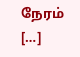நேரம் […]